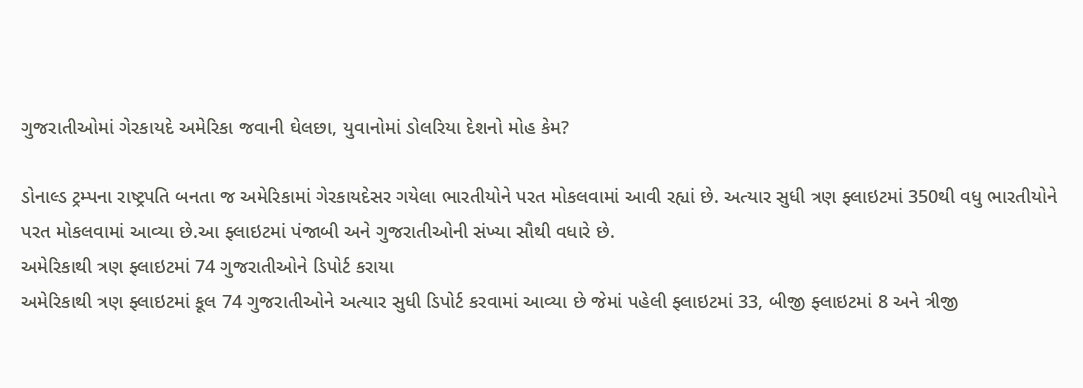ગુજરાતીઓમાં ગેરકાયદે અમેરિકા જવાની ઘેલછા, યુવાનોમાં ડોલરિયા દેશનો મોહ કેમ?

ડોનાલ્ડ ટ્રમ્પના રાષ્ટ્રપતિ બનતા જ અમેરિકામાં ગેરકાયદેસર ગયેલા ભારતીયોને પરત મોકલવામાં આવી રહ્યાં છે. અત્યાર સુધી ત્રણ ફ્લાઇટમાં 350થી વધુ ભારતીયોને પરત મોકલવામાં આવ્યા છે.આ ફ્લાઇટમાં પંજાબી અને ગુજરાતીઓની સંખ્યા સૌથી વધારે છે.
અમેરિકાથી ત્રણ ફ્લાઇટમાં 74 ગુજરાતીઓને ડિપોર્ટ કરાયા
અમેરિકાથી ત્રણ ફ્લાઇટમાં કૂલ 74 ગુજરાતીઓને અત્યાર સુધી ડિપોર્ટ કરવામાં આવ્યા છે જેમાં પહેલી ફ્લાઇટમાં 33, બીજી ફ્લાઇટમાં 8 અને ત્રીજી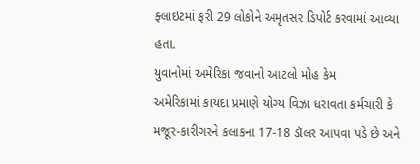ફ્લાઇટમાં ફરી 29 લોકોને અમૃતસર ડિપોર્ટ કરવામાં આવ્યા હતા.
યુવાનોમાં અમેરિકા જવાનો આટલો મોહ કેમ
અમેરિકામાં કાયદા પ્રમાણે યોગ્ય વિઝા ધરાવતા કર્મચારી કે મજૂર-કારીગરને કલાકના 17-18 ડૉલર આપવા પડે છે અને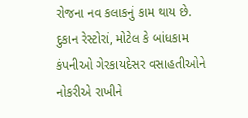રોજના નવ કલાકનું કામ થાય છે. દુકાન રેસ્ટોરાં, મોટેલ કે બાંધકામ કંપનીઓ ગેરકાયદેસર વસાહતીઓને નોકરીએ રાખીને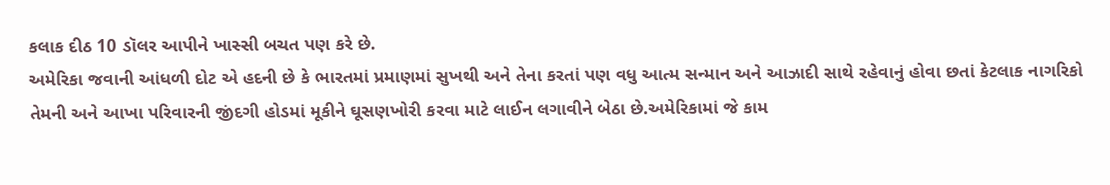કલાક દીઠ 10 ડૉલર આપીને ખાસ્સી બચત પણ કરે છે.
અમેરિકા જવાની આંધળી દોટ એ હદની છે કે ભારતમાં પ્રમાણમાં સુખથી અને તેના કરતાં પણ વધુ આત્મ સન્માન અને આઝાદી સાથે રહેવાનું હોવા છતાં કેટલાક નાગરિકો તેમની અને આખા પરિવારની જીંદગી હોડમાં મૂકીને ઘૂસણખોરી કરવા માટે લાઈન લગાવીને બેઠા છે.અમેરિકામાં જે કામ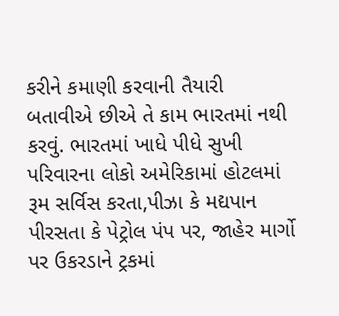કરીને કમાણી કરવાની તૈયારી બતાવીએ છીએ તે કામ ભારતમાં નથી કરવું. ભારતમાં ખાધે પીધે સુખી પરિવારના લોકો અમેરિકામાં હોટલમાં રૂમ સર્વિસ કરતા,પીઝા કે મદ્યપાન પીરસતા કે પેટ્રોલ પંપ પર, જાહેર માર્ગો પર ઉકરડાને ટ્રકમાં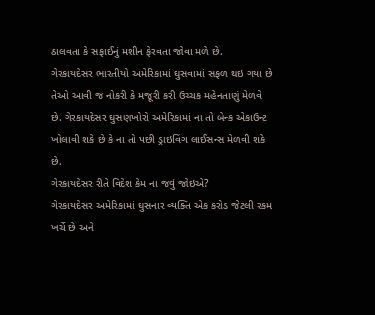ઠાલવતા કે સફાઈનું મશીન ફેરવતા જોવા મળે છે.
ગેરકાયદેસર ભારતીયો અમેરિકામાં ઘુસવામાં સફળ થઇ ગયા છે તેઓ આવી જ નોકરી કે મજૂરી કરી ઉચ્ચક મહેનતાણું મેળવે છે. ગેરકાયદેસર ઘુસણખોરો અમેરિકામાં ના તો બેન્ક એકાઉન્ટ ખોલાવી શકે છે કે ના તો પછી ડ્રાઇવિંગ લાઈસન્સ મેળવી શકે છે.
ગેરકાયદેસર રીતે વિદેશ કેમ ના જવું જોઇએ?
ગેરકાયદેસર અમેરિકામાં ઘુસનાર વ્યક્તિ એક કરોડ જેટલી રકમ ખર્ચે છે અને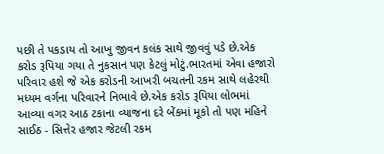પછી તે પકડાય તો આખુ જીવન કલંક સાથે જીવવું પડે છે.એક કરોડ રૂપિયા ગયા તે નુકસાન પણ કેટલું મોટું.ભારતમાં એવા હજારો પરિવાર હશે જે એક કરોડની આખરી બચતની રકમ સાથે લહેરથી મધ્યમ વર્ગના પરિવારને નિભાવે છે.એક કરોડ રૂપિયા લોભમાં આવ્યા વગર આઠ ટકાના વ્યાજના દરે બેંકમાં મૂકો તો પણ મહિને સાઈઠ - સિત્તેર હજાર જેટલી રકમ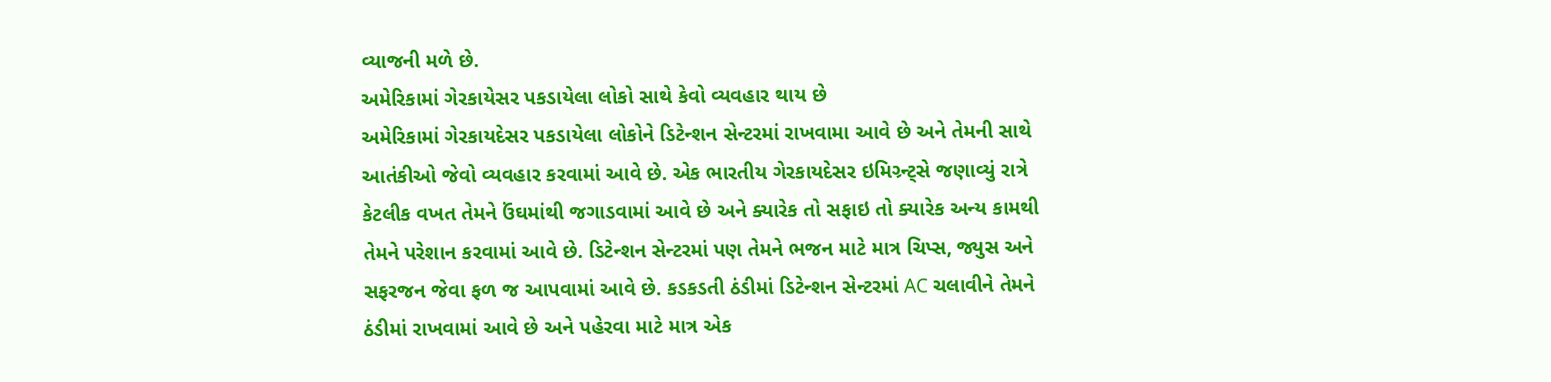વ્યાજની મળે છે.
અમેરિકામાં ગેરકાયેસર પકડાયેલા લોકો સાથે કેવો વ્યવહાર થાય છે
અમેરિકામાં ગેરકાયદેસર પકડાયેલા લોકોને ડિટેન્શન સેન્ટરમાં રાખવામા આવે છે અને તેમની સાથે આતંકીઓ જેવો વ્યવહાર કરવામાં આવે છે. એક ભારતીય ગેરકાયદેસર ઇમિગ્ર્ન્ટ્સે જણાવ્યું રાત્રે કેટલીક વખત તેમને ઉંઘમાંથી જગાડવામાં આવે છે અને ક્યારેક તો સફાઇ તો ક્યારેક અન્ય કામથી તેમને પરેશાન કરવામાં આવે છે. ડિટેન્શન સેન્ટરમાં પણ તેમને ભજન માટે માત્ર ચિપ્સ, જ્યુસ અને સફરજન જેવા ફળ જ આપવામાં આવે છે. કડકડતી ઠંડીમાં ડિટેન્શન સેન્ટરમાં AC ચલાવીને તેમને ઠંડીમાં રાખવામાં આવે છે અને પહેરવા માટે માત્ર એક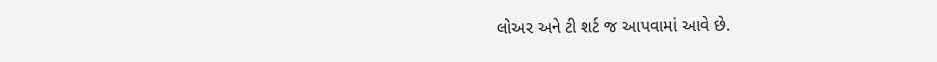લોઅર અને ટી શર્ટ જ આપવામાં આવે છે.